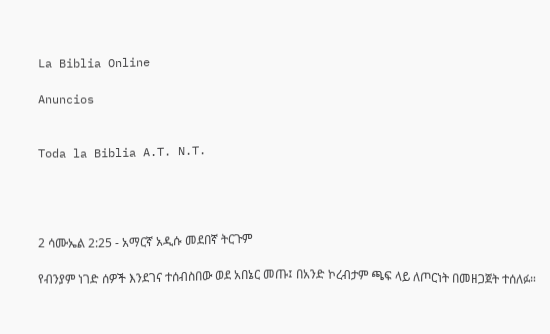La Biblia Online

Anuncios


Toda la Biblia A.T. N.T.




2 ሳሙኤል 2:25 - አማርኛ አዲሱ መደበኛ ትርጉም

የብንያም ነገድ ሰዎች እንደገና ተሰብስበው ወደ አበኔር መጡ፤ በአንድ ኮረብታም ጫፍ ላይ ለጦርነት በመዘጋጀት ተሰለፉ።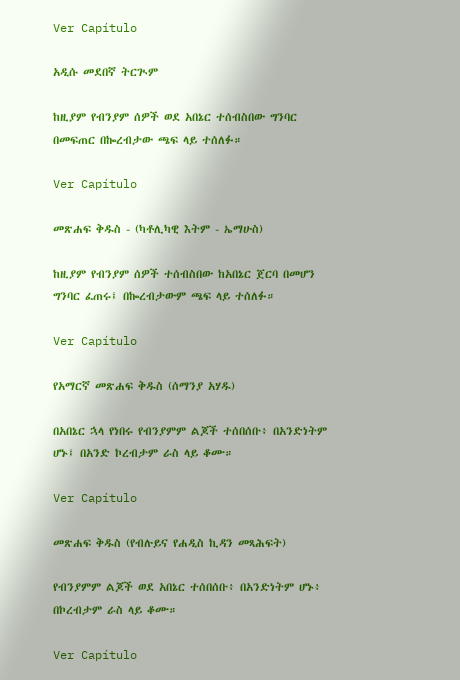Ver Capítulo

አዲሱ መደበኛ ትርጒም

ከዚያም የብንያም ሰዎች ወደ አበኔር ተሰብስበው ግንባር በመፍጠር በኰረብታው ጫፍ ላይ ተሰለፉ።

Ver Capítulo

መጽሐፍ ቅዱስ - (ካቶሊካዊ እትም - ኤማሁስ)

ከዚያም የብንያም ሰዎች ተሰብስበው ከአበኔር ጀርባ በመሆን ግንባር ፈጠሩ፤ በኰረብታውም ጫፍ ላይ ተሰለፉ።

Ver Capítulo

የአማርኛ መጽሐፍ ቅዱስ (ሰማንያ አሃዱ)

በአበኔር ኋላ የነበሩ የብንያምም ልጆች ተሰበሰቡ፥ በአንድነትም ሆኑ፤ በአንድ ኮረብታም ራስ ላይ ቆሙ።

Ver Capítulo

መጽሐፍ ቅዱስ (የብሉይና የሐዲስ ኪዳን መጻሕፍት)

የብንያምም ልጆች ወደ አበኔር ተሰበሰቡ፥ በአንድነትም ሆኑ፥ በኮረብታም ራስ ላይ ቆሙ።

Ver Capítulo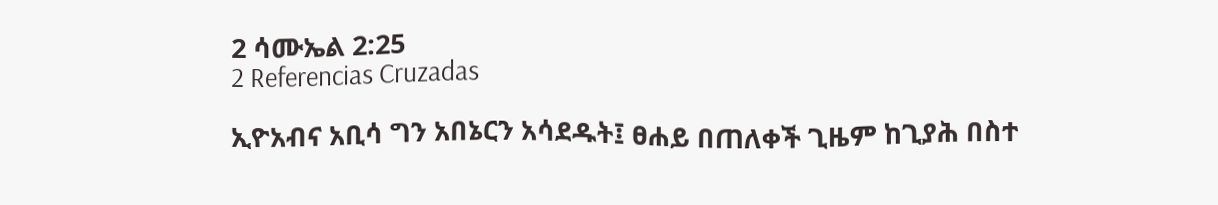2 ሳሙኤል 2:25
2 Referencias Cruzadas

ኢዮአብና አቢሳ ግን አበኔርን አሳደዱት፤ ፀሐይ በጠለቀች ጊዜም ከጊያሕ በስተ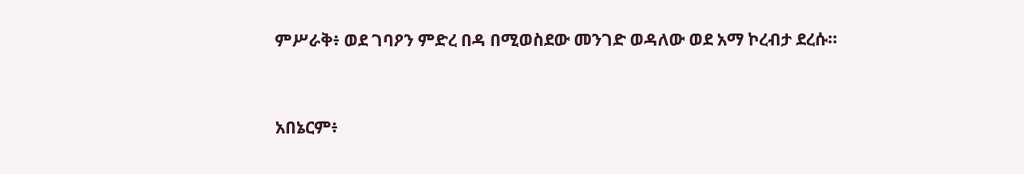ምሥራቅ፥ ወደ ገባዖን ምድረ በዳ በሚወስደው መንገድ ወዳለው ወደ አማ ኮረብታ ደረሱ።


አበኔርም፥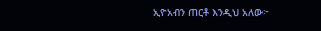ኢዮአብን ጠርቶ እንዲህ አለው፦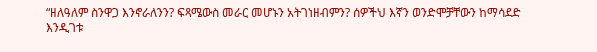“ዘለዓለም ስንዋጋ እንኖራለንን? ፍጻሜውስ መራር መሆኑን አትገነዘብምን? ሰዎችህ እኛን ወንድሞቻቸውን ከማሳደድ እንዲገቱ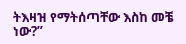ትእዛዝ የማትሰጣቸው እስከ መቼ ነው?”